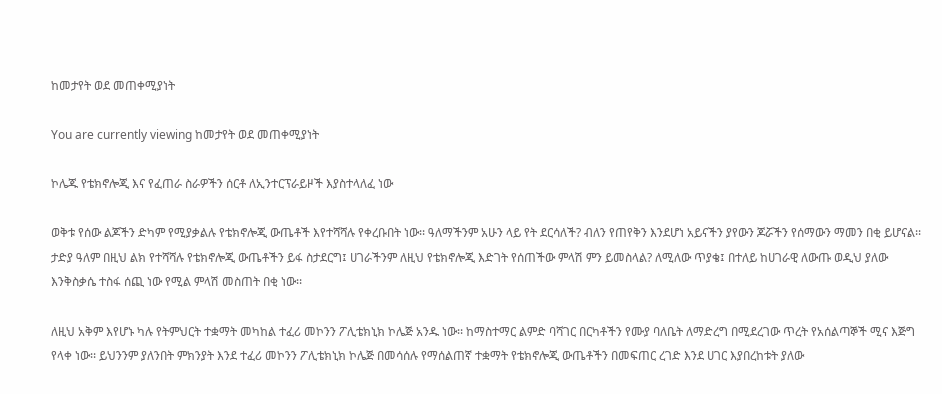ከመታየት ወደ መጠቀሚያነት

You are currently viewing ከመታየት ወደ መጠቀሚያነት

ኮሌጁ የቴክኖሎጂ እና የፈጠራ ስራዎችን ሰርቶ ለኢንተርፕራይዞች እያስተላለፈ ነው

ወቅቱ የሰው ልጆችን ድካም የሚያቃልሉ የቴክኖሎጂ ውጤቶች እየተሻሻሉ የቀረቡበት ነው፡፡ ዓለማችንም አሁን ላይ የት ደርሳለች? ብለን የጠየቅን እንደሆነ አይናችን ያየውን ጆሯችን የሰማውን ማመን በቂ ይሆናል፡፡ ታድያ ዓለም በዚህ ልክ የተሻሻሉ የቴክኖሎጂ ውጤቶችን ይፋ ስታደርግ፤ ሀገራችንም ለዚህ የቴክኖሎጂ እድገት የሰጠችው ምላሽ ምን ይመስላል? ለሚለው ጥያቄ፤ በተለይ ከሀገራዊ ለውጡ ወዲህ ያለው እንቅስቃሴ ተስፋ ሰጪ ነው የሚል ምላሽ መስጠት በቂ ነው፡፡

ለዚህ አቅም እየሆኑ ካሉ የትምህርት ተቋማት መካከል ተፈሪ መኮንን ፖሊቴክኒክ ኮሌጅ አንዱ ነው፡፡ ከማስተማር ልምድ ባሻገር በርካቶችን የሙያ ባለቤት ለማድረግ በሚደረገው ጥረት የአሰልጣኞች ሚና እጅግ የላቀ ነው፡፡ ይህንንም ያለንበት ምክንያት እንደ ተፈሪ መኮንን ፖሊቴክኒክ ኮሌጅ በመሳሰሉ የማሰልጠኛ ተቋማት የቴክኖሎጂ ውጤቶችን በመፍጠር ረገድ እንደ ሀገር እያበረከቱት ያለው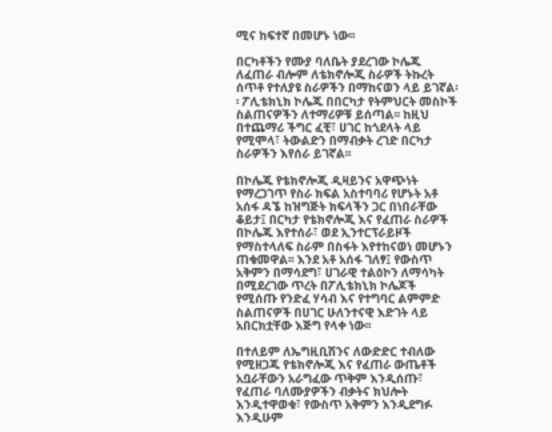ሚና ከፍተኛ በመሆኑ ነው፡፡

በርካቶችን የሙያ ባለቤት ያደረገው ኮሌጁ ለፈጠራ ብሎም ለቴክኖሎጂ ስራዎች ትኩረት ሰጥቶ የተለያዩ ስራዎችን በማከናወን ላይ ይገኛል፡፡ ፖሊቴክኒክ ኮሌጁ በበርካታ የትምህርት መስኮች ስልጠናዎችን ለተማሪዎቹ ይሰጣል፡፡ ከዚህ በተጨማሪ ችግር ፈቺ፣ ሀገር ከጎደላት ላይ የሚሞላ፣ ትውልድን በማብቃት ረገድ በርካታ ስራዎችን እየሰራ ይገኛል፡፡

በኮሌጁ የቴክኖሎጂ ዲዛይንና አዋጭነት የማረጋገጥ የስራ ክፍል አስተባባሪ የሆኑት አቶ አሰፋ ዳኜ ከዝግጅት ክፍላችን ጋር በነበራቸው ቆይታ፤ በርካታ የቴክኖሎጂ እና የፈጠራ ስራዎች በኮሌጁ እየተሰራ፣ ወደ ኢንተርፕራይዞች የማስተላለፍ ስራም በስፋት እየተከናወነ መሆኑን ጠቁመዋል፡፡ እንደ አቶ አሰፋ ገለፃ፤ የውስጥ አቅምን በማሳደግ፣ ሀገራዊ ተልዕኮን ለማሳካት በሚደረገው ጥረት በፖሊቴክኒክ ኮሌጆች የሚሰጡ የንድፈ ሃሳብ እና የተግባር ልምምድ ስልጠናዎች በሀገር ሁለንተናዊ እድገት ላይ አበርክቷቸው እጅግ የላቀ ነው፡፡

በተለይም ለኤግዚቢሽንና ለውድድር ተብለው የሚዘጋጁ የቴክኖሎጂ እና የፈጠራ ውጤቶች አቧራቸውን አራግፈው ጥቅም እንዲሰጡ፣ የፈጠራ ባለሙያዎችን ብቃትና ክህሎት እንዲተዋወቁ፣ የውስጥ አቅምን እንዲደግፉ እንዲሁም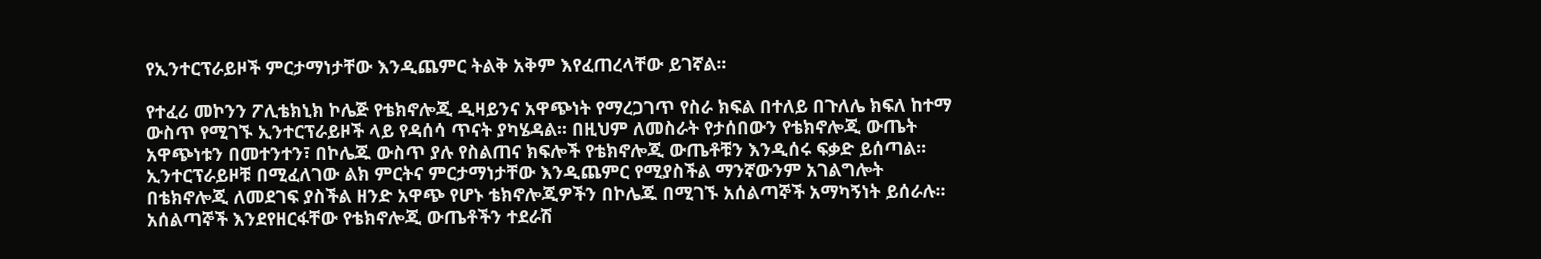የኢንተርፕራይዞች ምርታማነታቸው እንዲጨምር ትልቅ አቅም እየፈጠረላቸው ይገኛል፡፡

የተፈሪ መኮንን ፖሊቴክኒክ ኮሌጅ የቴክኖሎጂ ዲዛይንና አዋጭነት የማረጋገጥ የስራ ክፍል በተለይ በጉለሌ ክፍለ ከተማ ውስጥ የሚገኙ ኢንተርፕራይዞች ላይ የዳሰሳ ጥናት ያካሄዳል፡፡ በዚህም ለመስራት የታሰበውን የቴክኖሎጂ ውጤት አዋጭነቱን በመተንተን፣ በኮሌጁ ውስጥ ያሉ የስልጠና ክፍሎች የቴክኖሎጂ ውጤቶቹን እንዲሰሩ ፍቃድ ይሰጣል፡፡ ኢንተርፕራይዞቹ በሚፈለገው ልክ ምርትና ምርታማነታቸው እንዲጨምር የሚያስችል ማንኛውንም አገልግሎት በቴክኖሎጂ ለመደገፍ ያስችል ዘንድ አዋጭ የሆኑ ቴክኖሎጂዎችን በኮሌጁ በሚገኙ አሰልጣኞች አማካኝነት ይሰራሉ፡፡ አሰልጣኞች እንደየዘርፋቸው የቴክኖሎጂ ውጤቶችን ተደራሽ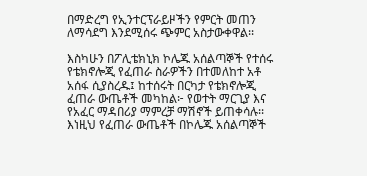በማድረግ የኢንተርፕራይዞችን የምርት መጠን ለማሳደግ እንደሚሰሩ ጭምር አስታውቀዋል፡፡

እስካሁን በፖሊቴክኒክ ኮሌጁ አሰልጣኞች የተሰሩ የቴክኖሎጂ የፈጠራ ስራዎችን በተመለከተ አቶ አሰፋ ሲያስረዱ፤ ከተሰሩት በርካታ የቴክኖሎጂ ፈጠራ ውጤቶች መካከል፦ የወተት ማርጊያ እና የአፈር ማዳበሪያ ማምረቻ ማሽኖች ይጠቀሳሉ፡፡ እነዚህ የፈጠራ ውጤቶች በኮሌጁ አሰልጣኞች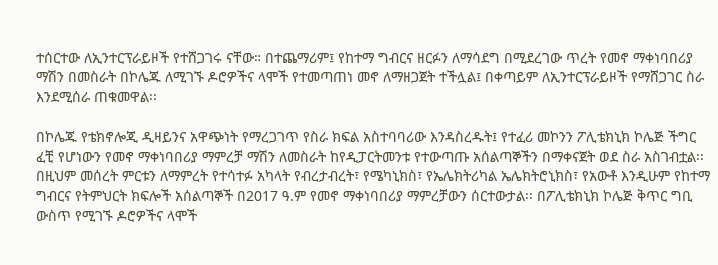ተሰርተው ለኢንተርፕራይዞች የተሸጋገሩ ናቸው። በተጨማሪም፤ የከተማ ግብርና ዘርፉን ለማሳደግ በሚደረገው ጥረት የመኖ ማቀነባበሪያ ማሽን በመስራት በኮሌጁ ለሚገኙ ዶሮዎችና ላሞች የተመጣጠነ መኖ ለማዘጋጀት ተችሏል፤ በቀጣይም ለኢንተርፕራይዞች የማሸጋገር ስራ እንደሚሰራ ጠቁመዋል፡፡

በኮሌጁ የቴክኖሎጂ ዲዛይንና አዋጭነት የማረጋገጥ የስራ ክፍል አስተባባሪው እንዳስረዱት፤ የተፈሪ መኮንን ፖሊቴክኒክ ኮሌጅ ችግር ፈቺ የሆነውን የመኖ ማቀነባበሪያ ማምረቻ ማሽን ለመስራት ከየዲፓርትመንቱ የተውጣጡ አሰልጣኞችን በማቀናጀት ወደ ስራ አስገብቷል፡፡ በዚህም መሰረት ምርቱን ለማምረት የተሳተፉ አካላት የብረታብረት፣ የሜካኒክስ፣ የኤሌክትሪካል ኤሌክትሮኒክስ፣ የአውቶ እንዲሁም የከተማ ግብርና የትምህርት ክፍሎች አሰልጣኞች በ2017 ዓ.ም የመኖ ማቀነባበሪያ ማምረቻውን ሰርተውታል፡፡ በፖሊቴክኒክ ኮሌጅ ቅጥር ግቢ ውስጥ የሚገኙ ዶሮዎችና ላሞች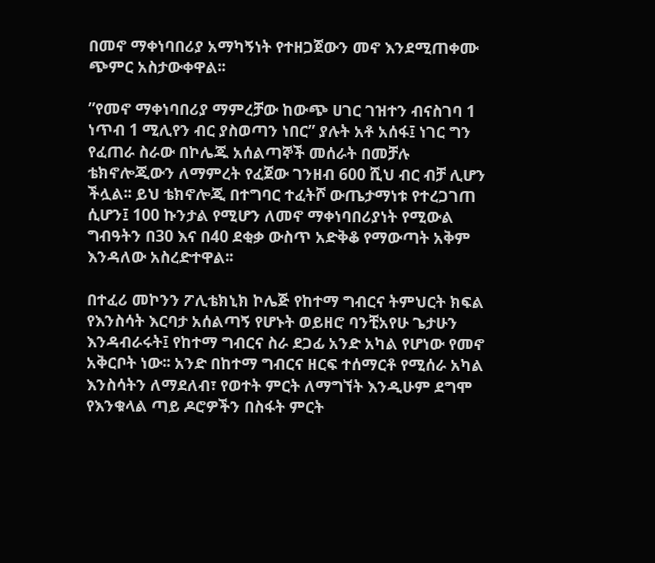በመኖ ማቀነባበሪያ አማካኝነት የተዘጋጀውን መኖ እንደሚጠቀሙ ጭምር አስታውቀዋል፡፡

”የመኖ ማቀነባበሪያ ማምረቻው ከውጭ ሀገር ገዝተን ብናስገባ 1 ነጥብ 1 ሚሊየን ብር ያስወጣን ነበር” ያሉት አቶ አሰፋ፤ ነገር ግን የፈጠራ ስራው በኮሌጁ አሰልጣኞች መሰራት በመቻሉ ቴክኖሎጂውን ለማምረት የፈጀው ገንዘብ 600 ሺህ ብር ብቻ ሊሆን ችሏል፡፡ ይህ ቴክኖሎጂ በተግባር ተፈትሾ ውጤታማነቱ የተረጋገጠ ሲሆን፤ 100 ኩንታል የሚሆን ለመኖ ማቀነባበሪያነት የሚውል ግብዓትን በ30 እና በ40 ደቂቃ ውስጥ አድቅቆ የማውጣት አቅም እንዳለው አስረድተዋል፡፡

በተፈሪ መኮንን ፖሊቴክኒክ ኮሌጅ የከተማ ግብርና ትምህርት ክፍል የእንስሳት እርባታ አሰልጣኝ የሆኑት ወይዘሮ ባንቺአየሁ ጌታሁን እንዳብራሩት፤ የከተማ ግብርና ስራ ደጋፊ አንድ አካል የሆነው የመኖ አቅርቦት ነው፡፡ አንድ በከተማ ግብርና ዘርፍ ተሰማርቶ የሚሰራ አካል እንስሳትን ለማደለብ፣ የወተት ምርት ለማግኘት እንዲሁም ደግሞ የእንቁላል ጣይ ዶሮዎችን በስፋት ምርት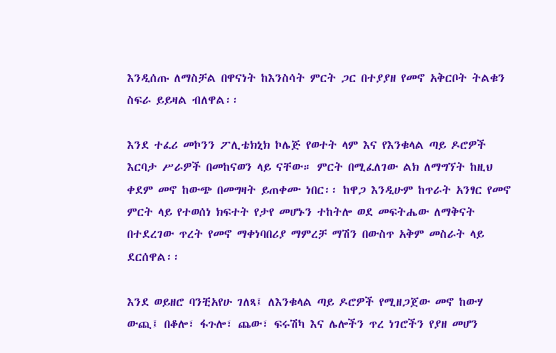እንዲሰጡ ለማስቻል በዋናነት ከእንስሳት ምርት ጋር በተያያዘ የመኖ አቅርቦት ትልቁን ስፍራ ይይዛል ብለዋል፡፡

እንደ ተፈሪ መኮንን ፖሊቴክኒክ ኮሌጅ የወተት ላም እና የእንቁላል ጣይ ዶሮዎች እርባታ ሥራዎች በመከናወን ላይ ናቸው። ምርት በሚፈለገው ልክ ለማግኘት ከዚህ ቀደም መኖ ከውጭ በመግዛት ይጠቀሙ ነበር፡፡ ከዋጋ እንዲሁም ከጥራት አንፃር የመኖ ምርት ላይ የተወሰነ ክፍተት የታየ መሆኑን ተከትሎ ወደ መፍትሔው ለማቅናት በተደረገው ጥረት የመኖ ማቀነባበሪያ ማምረቻ ማሽን በውስጥ አቅም መስራት ላይ ደርሰዋል፡፡

እንደ ወይዘሮ ባንቺአየሁ ገለጻ፤ ለእንቁላል ጣይ ዶሮዎች የሚዘጋጀው መኖ ከውሃ ውጪ፤ በቆሎ፣ ፋጉሎ፣ ጨው፣ ፍሩሽካ እና ሌሎችን ጥረ ነገሮችን የያዘ መሆን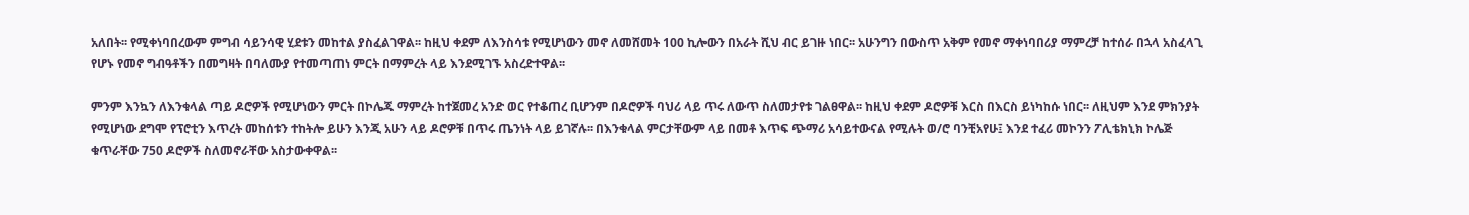አለበት፡፡ የሚቀነባበረውም ምግብ ሳይንሳዊ ሂደቱን መከተል ያስፈልገዋል፡፡ ከዚህ ቀደም ለእንስሳቱ የሚሆነውን መኖ ለመሸመት 100 ኪሎውን በአራት ሺህ ብር ይገዙ ነበር፡፡ አሁንግን በውስጥ አቅም የመኖ ማቀነባበሪያ ማምረቻ ከተሰራ በኋላ አስፈላጊ የሆኑ የመኖ ግብዓቶችን በመግዛት በባለሙያ የተመጣጠነ ምርት በማምረት ላይ እንደሚገኙ አስረድተዋል፡፡

ምንም እንኳን ለእንቁላል ጣይ ዶሮዎች የሚሆነውን ምርት በኮሌጁ ማምረት ከተጀመረ አንድ ወር የተቆጠረ ቢሆንም በዶሮዎች ባህሪ ላይ ጥሩ ለውጥ ስለመታየቱ ገልፀዋል፡፡ ከዚህ ቀደም ዶሮዎቹ እርስ በእርስ ይነካከሱ ነበር፡፡ ለዚህም እንደ ምክንያት የሚሆነው ደግሞ የፕሮቲን እጥረት መከሰቱን ተከትሎ ይሁን እንጂ አሁን ላይ ዶሮዎቹ በጥሩ ጤንነት ላይ ይገኛሉ፡፡ በእንቁላል ምርታቸውም ላይ በመቶ እጥፍ ጭማሪ አሳይተውናል የሚሉት ወ/ሮ ባንቺአየሁ፤ እንደ ተፈሪ መኮንን ፖሊቴክኒክ ኮሌጅ ቁጥራቸው 750 ዶሮዎች ስለመኖራቸው አስታውቀዋል፡፡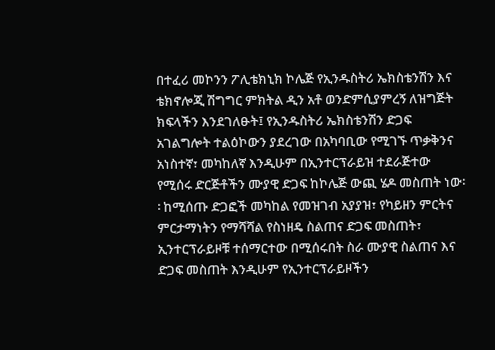በተፈሪ መኮንን ፖሊቴክኒክ ኮሌጅ የኢንዱስትሪ ኤክስቴንሽን እና ቴክኖሎጂ ሽግግር ምክትል ዲን አቶ ወንድምሲያምረኝ ለዝግጅት ክፍላችን እንደገለፁት፤ የኢንዱስትሪ ኤክስቴንሽን ድጋፍ አገልግሎት ተልዕኮውን ያደረገው በአካባቢው የሚገኙ ጥቃቅንና አነስተኛ፣ መካከለኛ እንዲሁም በኢንተርፕራይዝ ተደራጅተው የሚሰሩ ድርጅቶችን ሙያዊ ድጋፍ ከኮሌጅ ውጪ ሄዶ መስጠት ነው፡፡ ከሚሰጡ ድጋፎች መካከል የመዝገብ አያያዝ፣ የካይዘን ምርትና ምርታማነትን የማሻሻል የስነዘዴ ስልጠና ድጋፍ መስጠት፣ ኢንተርፕራይዞቹ ተሰማርተው በሚሰሩበት ስራ ሙያዊ ስልጠና እና ድጋፍ መስጠት እንዲሁም የኢንተርፕራይዞችን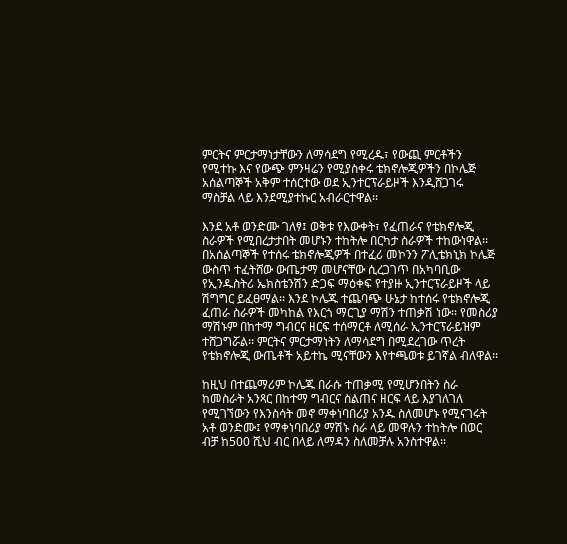ምርትና ምርታማነታቸውን ለማሳደግ የሚረዱ፣ የውጪ ምርቶችን የሚተኩ እና የውጭ ምንዛሬን የሚያስቀሩ ቴክኖሎጂዎችን በኮሌጅ አሰልጣኞች አቅም ተሰርተው ወደ ኢንተርፕራይዞች እንዲሸጋገሩ ማስቻል ላይ እንደሚያተኩር አብራርተዋል፡፡

እንደ አቶ ወንድሙ ገለፃ፤ ወቅቱ የእውቀት፣ የፈጠራና የቴክኖሎጂ ስራዎች የሚበረታታበት መሆኑን ተከትሎ በርካታ ስራዎች ተከውነዋል፡፡ በአሰልጣኞች የተሰሩ ቴክኖሎጂዎች በተፈሪ መኮንን ፖሊቴክኒክ ኮሌጅ ውስጥ ተፈትሸው ውጤታማ መሆናቸው ሲረጋገጥ በአካባቢው የኢንዱስትሪ ኤክስቴንሽን ድጋፍ ማዕቀፍ የተያዙ ኢንተርፕራይዞች ላይ ሽግግር ይፈፀማል፡፡ እንደ ኮሌጁ ተጨባጭ ሁኔታ ከተሰሩ የቴክኖሎጂ ፈጠራ ስራዎች መካከል የእርጎ ማርጊያ ማሽን ተጠቃሽ ነው፡፡ የመስሪያ ማሽኑም በከተማ ግብርና ዘርፍ ተሰማርቶ ለሚሰራ ኢንተርፕራይዝም ተሸጋግሯል፡፡ ምርትና ምርታማነትን ለማሳደግ በሚደረገው ጥረት የቴክኖሎጂ ውጤቶች አይተኬ ሚናቸውን እየተጫወቱ ይገኛል ብለዋል፡፡

ከዚህ በተጨማሪም ኮሌጁ በራሱ ተጠቃሚ የሚሆንበትን ስራ ከመስራት አንጻር በከተማ ግብርና ስልጠና ዘርፍ ላይ እያገለገለ የሚገኘውን የእንስሳት መኖ ማቀነባበሪያ አንዱ ስለመሆኑ የሚናገሩት አቶ ወንድሙ፤ የማቀነባበሪያ ማሽኑ ስራ ላይ መዋሉን ተከትሎ በወር ብቻ ከ500 ሺህ ብር በላይ ለማዳን ስለመቻሉ አንስተዋል፡፡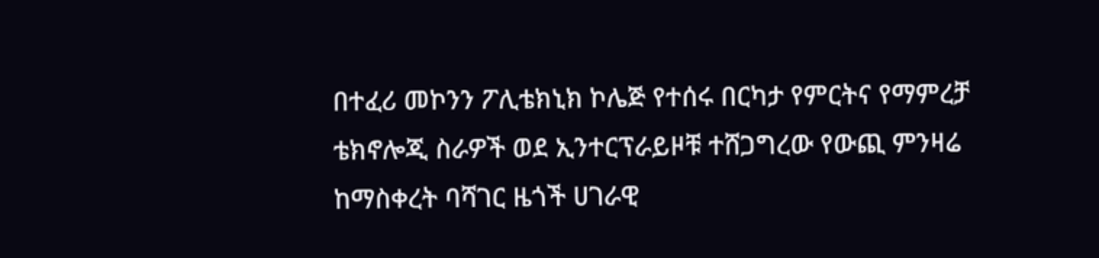በተፈሪ መኮንን ፖሊቴክኒክ ኮሌጅ የተሰሩ በርካታ የምርትና የማምረቻ ቴክኖሎጂ ስራዎች ወደ ኢንተርፕራይዞቹ ተሸጋግረው የውጪ ምንዛሬ ከማስቀረት ባሻገር ዜጎች ሀገራዊ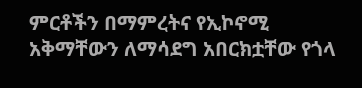ምርቶችን በማምረትና የኢኮኖሚ አቅማቸውን ለማሳደግ አበርክቷቸው የጎላ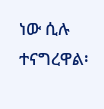ነው ሲሉ ተናግረዋል፡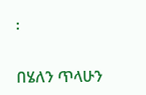፡

በሄለን ጥላሁን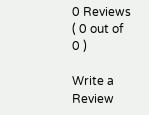0 Reviews ( 0 out of 0 )

Write a Review